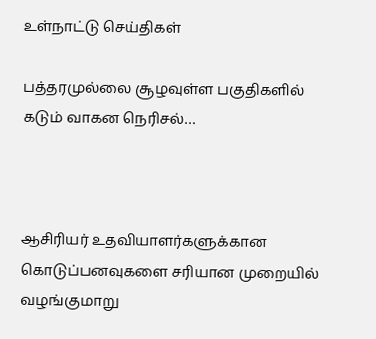உள்நாட்டு செய்திகள்

பத்தரமுல்லை சூழவுள்ள பகுதிகளில் கடும் வாகன நெரிசல்…



ஆசிரியர் உதவியாளர்களுக்கான கொடுப்பனவுகளை சரியான முறையில் வழங்குமாறு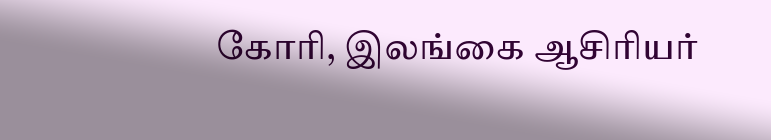கோரி, இலங்கை ஆசிரியர்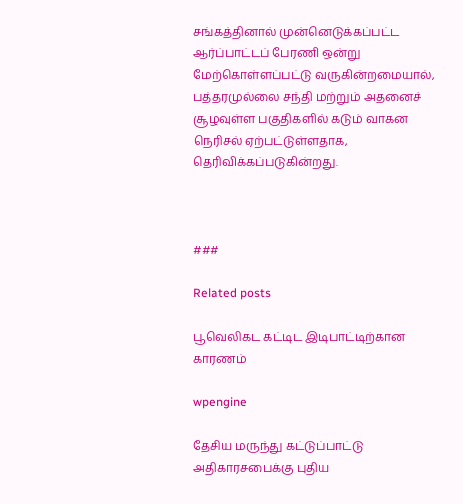சங்கத்தினால் முன்னெடுக்கப்பட்ட ஆர்ப்பாட்டப் பேரணி ஒன்று மேற்கொள்ளப்பட்டு வருகின்றமையால், பத்தரமுல்லை சந்தி மற்றும் அதனைச் சூழவுள்ள பகுதிகளில் கடும் வாகன நெரிசல் ஏற்பட்டுள்ளதாக, தெரிவிக்கப்படுகின்றது.



###

Related posts

பூவெலிகட கட்டிட இடிபாட்டிற்கான காரணம்

wpengine

தேசிய மருந்து கட்டுப்பாட்டு அதிகாரசபைக்கு புதிய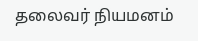தலைவர் நியமனம்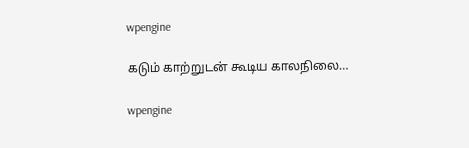wpengine

கடும் காற்றுடன் கூடிய காலநிலை…

wpengine